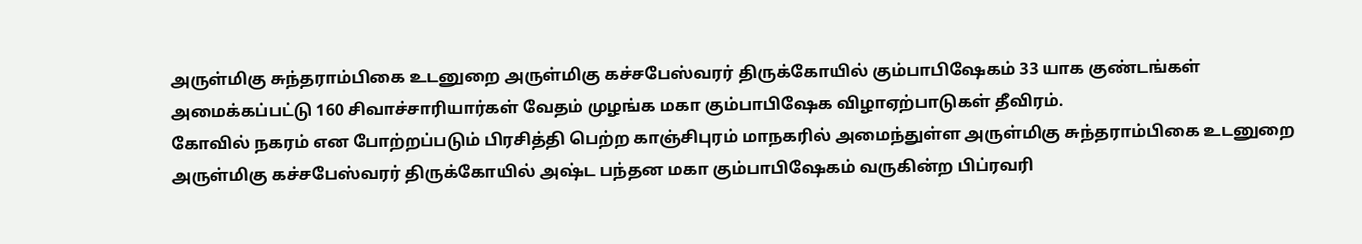அருள்மிகு சுந்தராம்பிகை உடனுறை அருள்மிகு கச்சபேஸ்வரர் திருக்கோயில் கும்பாபிஷேகம் 33 யாக குண்டங்கள் அமைக்கப்பட்டு 160 சிவாச்சாரியார்கள் வேதம் முழங்க மகா கும்பாபிஷேக விழாஏற்பாடுகள் தீவிரம்.
கோவில் நகரம் என போற்றப்படும் பிரசித்தி பெற்ற காஞ்சிபுரம் மாநகரில் அமைந்துள்ள அருள்மிகு சுந்தராம்பிகை உடனுறை அருள்மிகு கச்சபேஸ்வரர் திருக்கோயில் அஷ்ட பந்தன மகா கும்பாபிஷேகம் வருகின்ற பிப்ரவரி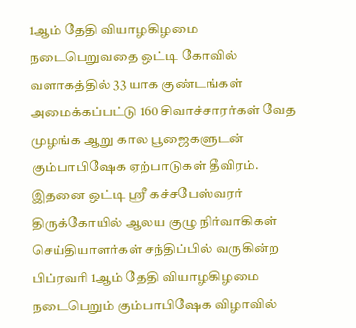1ஆம் தேதி வியாழகிழமை நடைபெறுவதை ஒட்டி கோவில் வளாகத்தில் 33 யாக குண்டங்கள் அமைக்கப்பட்டு 160 சிவாச்சாரர்கள் வேத முழங்க ஆறு கால பூஜைகளுடன் கும்பாபிஷேக ஏற்பாடுகள் தீவிரம்.
இதனை ஒட்டி ஸ்ரீ கச்சபேஸ்வரர் திருக்கோயில் ஆலய குழு நிர்வாகிகள் செய்தியாளர்கள் சந்திப்பில் வருகின்ற பிப்ரவரி 1ஆம் தேதி வியாழகிழமை நடைபெறும் கும்பாபிஷேக விழாவில்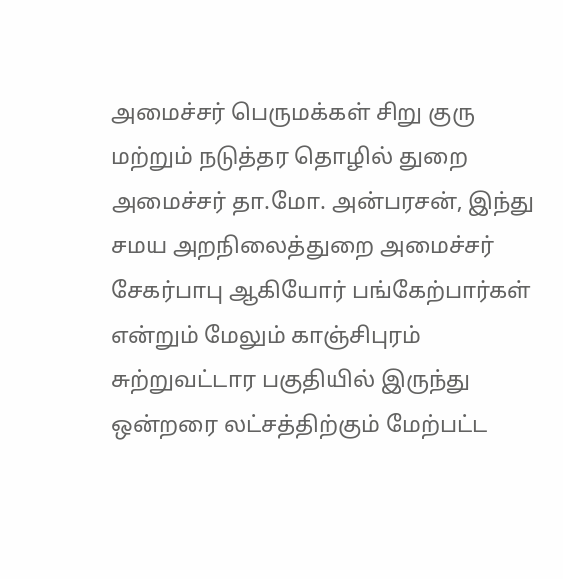அமைச்சர் பெருமக்கள் சிறு குரு மற்றும் நடுத்தர தொழில் துறை அமைச்சர் தா.மோ. அன்பரசன், இந்து சமய அறநிலைத்துறை அமைச்சர் சேகர்பாபு ஆகியோர் பங்கேற்பார்கள் என்றும் மேலும் காஞ்சிபுரம் சுற்றுவட்டார பகுதியில் இருந்து ஒன்றரை லட்சத்திற்கும் மேற்பட்ட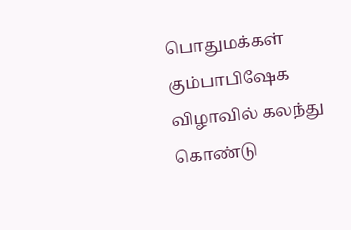பொதுமக்கள் கும்பாபிஷேக விழாவில் கலந்து கொண்டு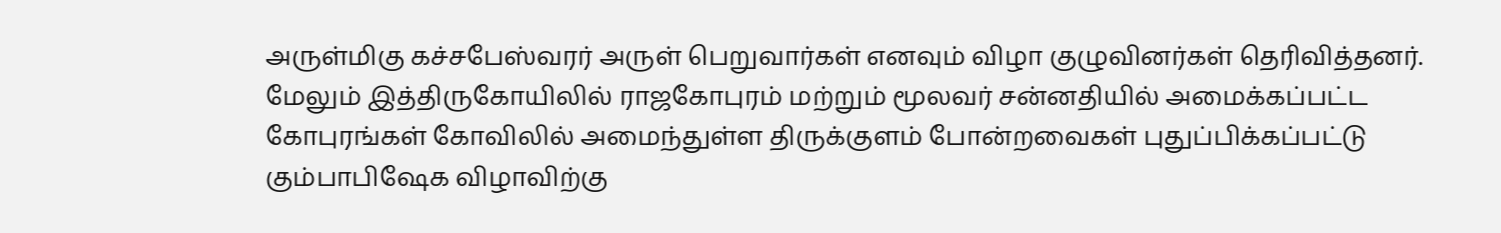அருள்மிகு கச்சபேஸ்வரர் அருள் பெறுவார்கள் எனவும் விழா குழுவினர்கள் தெரிவித்தனர்.
மேலும் இத்திருகோயிலில் ராஜகோபுரம் மற்றும் மூலவர் சன்னதியில் அமைக்கப்பட்ட கோபுரங்கள் கோவிலில் அமைந்துள்ள திருக்குளம் போன்றவைகள் புதுப்பிக்கப்பட்டு கும்பாபிஷேக விழாவிற்கு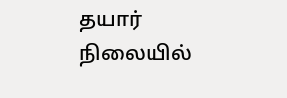தயார் நிலையில்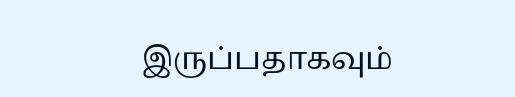இருப்பதாகவும்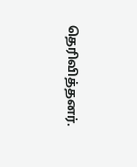தெரிவித்தனர்.